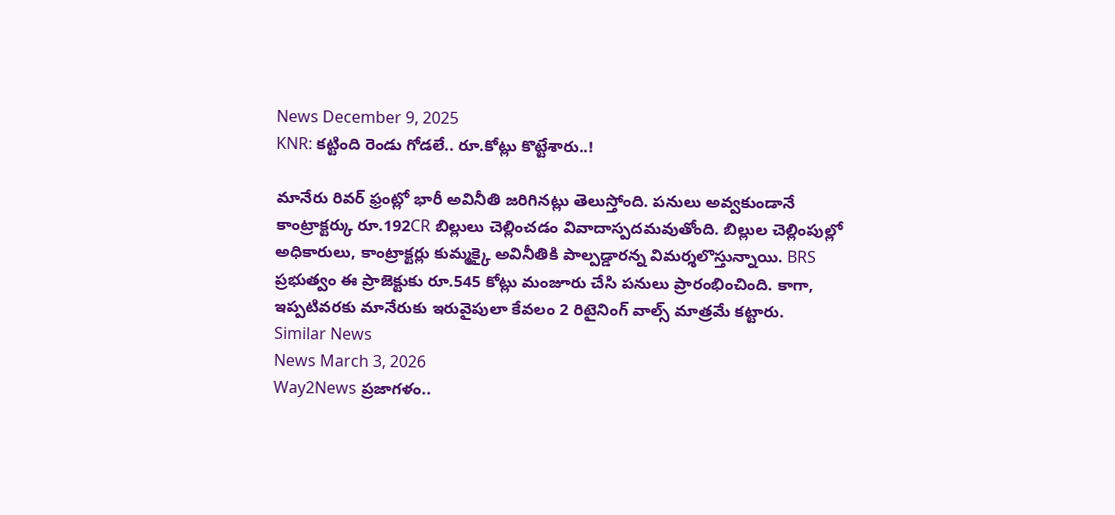News December 9, 2025
KNR: కట్టింది రెండు గోడలే.. రూ.కోట్లు కొట్టేశారు..!

మానేరు రివర్ ఫ్రంట్లో భారీ అవినీతి జరిగినట్లు తెలుస్తోంది. పనులు అవ్వకుండానే కాంట్రాక్టర్కు రూ.192CR బిల్లులు చెల్లించడం వివాదాస్పదమవుతోంది. బిల్లుల చెల్లింపుల్లో అధికారులు, కాంట్రాక్టర్లు కుమ్మక్కై అవినీతికి పాల్పడ్డారన్న విమర్శలొస్తున్నాయి. BRS ప్రభుత్వం ఈ ప్రాజెక్టుకు రూ.545 కోట్లు మంజూరు చేసి పనులు ప్రారంభించింది. కాగా, ఇప్పటివరకు మానేరుకు ఇరువైపులా కేవలం 2 రిటైనింగ్ వాల్స్ మాత్రమే కట్టారు.
Similar News
News March 3, 2026
Way2News ప్రజాగళం..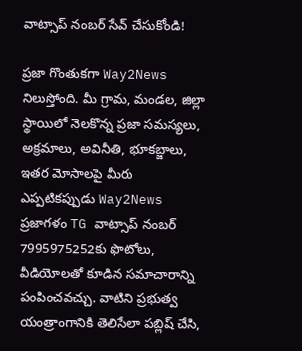వాట్సాప్ నంబర్ సేవ్ చేసుకోండి!

ప్రజా గొంతుకగా Way2News నిలుస్తోంది. మీ గ్రామ, మండల, జిల్లా స్థాయిలో నెలకొన్న ప్రజా సమస్యలు, అక్రమాలు, అవినీతి, భూకబ్జాలు, ఇతర మోసాలపై మీరు ఎప్పటికప్పుడు Way2News ప్రజాగళం TG వాట్సాప్ నంబర్ 7995975252కు ఫొటోలు, వీడియోలతో కూడిన సమాచారాన్ని పంపించవచ్చు. వాటిని ప్రభుత్వ యంత్రాంగానికి తెలిసేలా పబ్లిష్ చేసి,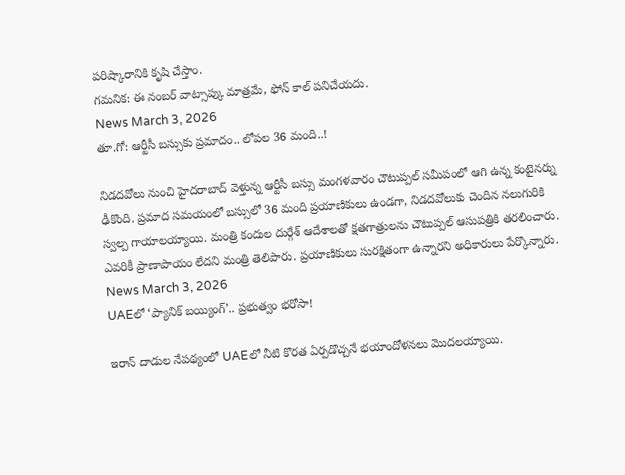పరిష్కారానికి కృషి చేస్తాం.
గమనిక: ఈ నంబర్ వాట్సాప్కు మాత్రమే, ఫోన్ కాల్ పనిచేయదు.
News March 3, 2026
తూ.గో: ఆర్టీసీ బస్సుకు ప్రమాదం.. లోపల 36 మంది..!

నిడదవోలు నుంచి హైదరాబాద్ వెళ్తున్న ఆర్టీసీ బస్సు మంగళవారం చౌటుప్పల్ సమీపంలో ఆగి ఉన్న కంటైనర్ను ఢీకొంది. ప్రమాద సమయంలో బస్సులో 36 మంది ప్రయాణికులు ఉండగా, నిడదవోలుకు చెందిన నలుగురికి స్వల్ప గాయాలయ్యాయి. మంత్రి కందుల దుర్గేశ్ ఆదేశాలతో క్షతగాత్రులను చౌటుప్పల్ ఆసుపత్రికి తరలించారు. ఎవరికీ ప్రాణాపాయం లేదని మంత్రి తెలిపారు. ప్రయాణికులు సురక్షితంగా ఉన్నారని అధికారులు పేర్కొన్నారు.
News March 3, 2026
UAEలో ‘ప్యానిక్ బయ్యింగ్’.. ప్రభుత్వం భరోసా!

ఇరాన్ దాడుల నేపథ్యంలో UAEలో నీటి కొరత ఏర్పడొచ్చనే భయాందోళనలు మొదలయ్యాయి.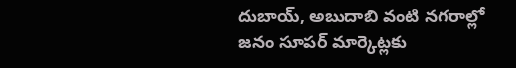దుబాయ్, అబుదాబి వంటి నగరాల్లో జనం సూపర్ మార్కెట్లకు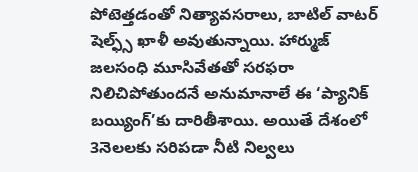పోటెత్తడంతో నిత్యావసరాలు, బాటిల్ వాటర్ షెల్ఫ్స్ ఖాళీ అవుతున్నాయి. హార్ముజ్ జలసంధి మూసివేతతో సరఫరా నిలిచిపోతుందనే అనుమానాలే ఈ ‘ప్యానిక్ బయ్యింగ్’కు దారితీశాయి. అయితే దేశంలో 3నెలలకు సరిపడా నీటి నిల్వలు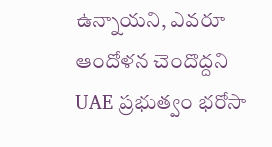ఉన్నాయని, ఎవరూ ఆందోళన చెందొద్దని UAE ప్రభుత్వం భరోసా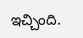ఇచ్చింది.